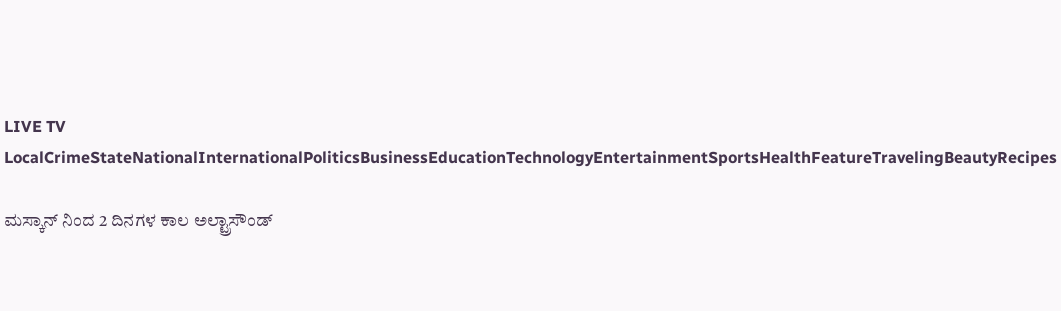LIVE TV LocalCrimeStateNationalInternationalPoliticsBusinessEducationTechnologyEntertainmentSportsHealthFeatureTravelingBeautyRecipes

ಮಸ್ಕಾನ್ ನಿಂದ 2 ದಿನಗಳ ಕಾಲ ಅಲ್ಟ್ರಾಸೌಂಡ್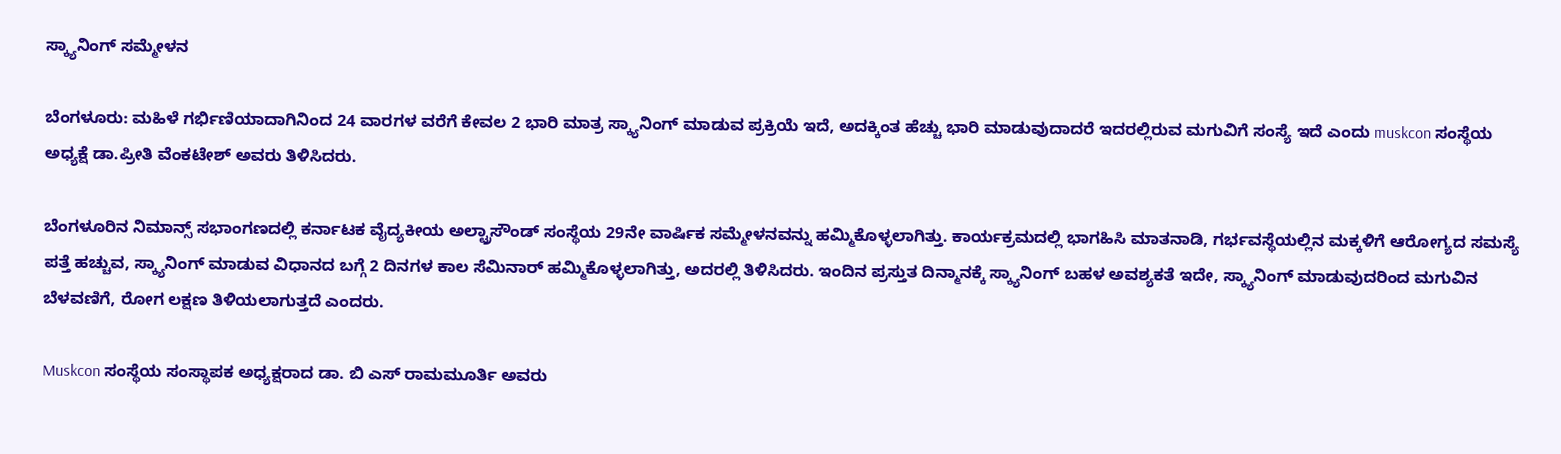ಸ್ಕ್ಯಾನಿಂಗ್ ಸಮ್ಮೇಳನ

ಬೆಂಗಳೂರು: ಮಹಿಳೆ ಗರ್ಭಿಣಿಯಾದಾಗಿನಿಂದ 24 ವಾರಗಳ ವರೆಗೆ ಕೇವಲ 2 ಭಾರಿ ಮಾತ್ರ ಸ್ಕ್ಯಾನಿಂಗ್ ಮಾಡುವ ಪ್ರಕ್ರಿಯೆ ಇದೆ, ಅದಕ್ಕಿಂತ ಹೆಚ್ಚು ಭಾರಿ ಮಾಡುವುದಾದರೆ ಇದರಲ್ಲಿರುವ ಮಗುವಿಗೆ ಸಂಸ್ಯೆ ಇದೆ ಎಂದು muskcon ಸಂಸ್ಥೆಯ ಅಧ್ಯಕ್ಷೆ ಡಾ.ಪ್ರೀತಿ ವೆಂಕಟೇಶ್ ಅವರು ತಿಳಿಸಿದರು.

ಬೆಂಗಳೂರಿನ ನಿಮಾನ್ಸ್ ಸಭಾಂಗಣದಲ್ಲಿ ಕರ್ನಾಟಕ ವೈದ್ಯಕೀಯ ಅಲ್ಟ್ರಾಸೌಂಡ್ ಸಂಸ್ಥೆಯ 29ನೇ ವಾರ್ಷಿಕ ಸಮ್ಮೇಳನವನ್ನು ಹಮ್ಮಿಕೊಳ್ಳಲಾಗಿತ್ತು. ಕಾರ್ಯಕ್ರಮದಲ್ಲಿ ಭಾಗಹಿಸಿ ಮಾತನಾಡಿ, ಗರ್ಭವಸ್ಥೆಯಲ್ಲಿನ ಮಕ್ಕಳಿಗೆ ಆರೋಗ್ಯದ ಸಮಸ್ಯೆ ಪತ್ತೆ ಹಚ್ಚುವ, ಸ್ಕ್ಯಾನಿಂಗ್ ಮಾಡುವ ವಿಧಾನದ ಬಗ್ಗೆ 2 ದಿನಗಳ ಕಾಲ ಸೆಮಿನಾರ್ ಹಮ್ಮಿಕೊಳ್ಳಲಾಗಿತ್ತು, ಅದರಲ್ಲಿ ತಿಳಿಸಿದರು. ಇಂದಿನ ಪ್ರಸ್ತುತ ದಿನ್ಮಾನಕ್ಕೆ ಸ್ಕ್ಯಾನಿಂಗ್ ಬಹಳ ಅವಶ್ಯಕತೆ ಇದೇ, ಸ್ಕ್ಯಾನಿಂಗ್ ಮಾಡುವುದರಿಂದ ಮಗುವಿನ ಬೆಳವಣಿಗೆ, ರೋಗ ಲಕ್ಷಣ ತಿಳಿಯಲಾಗುತ್ತದೆ ಎಂದರು.

Muskcon ಸಂಸ್ಥೆಯ ಸಂಸ್ಥಾಪಕ ಅಧ್ಯಕ್ಷರಾದ ಡಾ. ಬಿ ಎಸ್ ರಾಮಮೂರ್ತಿ ಅವರು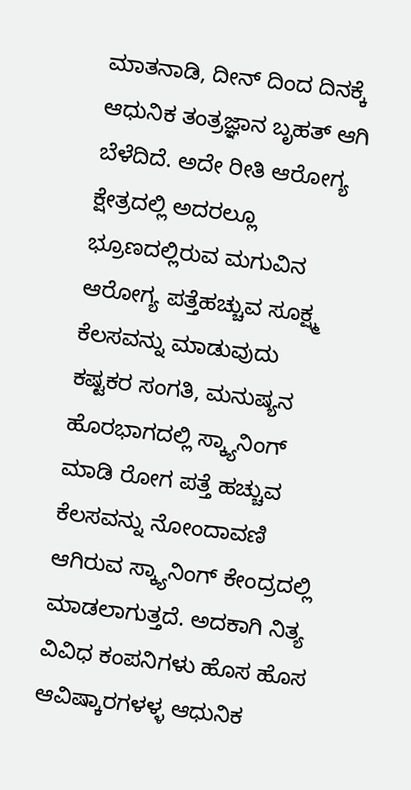ಮಾತನಾಡಿ, ದೀನ್ ದಿಂದ ದಿನಕ್ಕೆ ಆಧುನಿಕ ತಂತ್ರಜ್ಞಾನ ಬೃಹತ್ ಆಗಿ ಬೆಳೆದಿದೆ. ಅದೇ ರೀತಿ ಆರೋಗ್ಯ ಕ್ಷೇತ್ರದಲ್ಲಿ ಅದರಲ್ಲೂ ಭ್ರೂಣದಲ್ಲಿರುವ ಮಗುವಿನ ಆರೋಗ್ಯ ಪತ್ತೆಹಚ್ಚುವ ಸೂಕ್ಷ್ಮ ಕೆಲಸವನ್ನು ಮಾಡುವುದು ಕಷ್ಟಕರ ಸಂಗತಿ, ಮನುಷ್ಯನ ಹೊರಭಾಗದಲ್ಲಿ ಸ್ಕ್ಯಾನಿಂಗ್ ಮಾಡಿ ರೋಗ ಪತ್ತೆ ಹಚ್ಚುವ ಕೆಲಸವನ್ನು ನೋಂದಾವಣಿ ಆಗಿರುವ ಸ್ಕ್ಯಾನಿಂಗ್ ಕೇಂದ್ರದಲ್ಲಿ ಮಾಡಲಾಗುತ್ತದೆ. ಅದಕಾಗಿ ನಿತ್ಯ ವಿವಿಧ ಕಂಪನಿಗಳು ಹೊಸ ಹೊಸ ಆವಿಷ್ಕಾರಗಳಳ್ಳ ಆಧುನಿಕ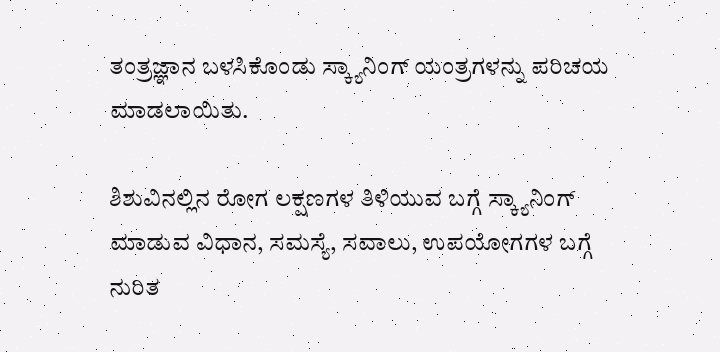ತಂತ್ರಜ್ಞಾನ ಬಳಸಿಕೊಂಡು ಸ್ಕ್ಯಾನಿಂಗ್ ಯಂತ್ರಗಳನ್ನು ಪರಿಚಯ ಮಾಡಲಾಯಿತು.

ಶಿಶುವಿನಲ್ಲಿನ ರೋಗ ಲಕ್ಷಣಗಳ ತಿಳಿಯುವ ಬಗ್ಗೆ ಸ್ಕ್ಯಾನಿಂಗ್ ಮಾಡುವ ವಿಧಾನ, ಸಮಸ್ಯೆ, ಸವಾಲು, ಉಪಯೋಗಗಳ ಬಗ್ಗೆ ನುರಿತ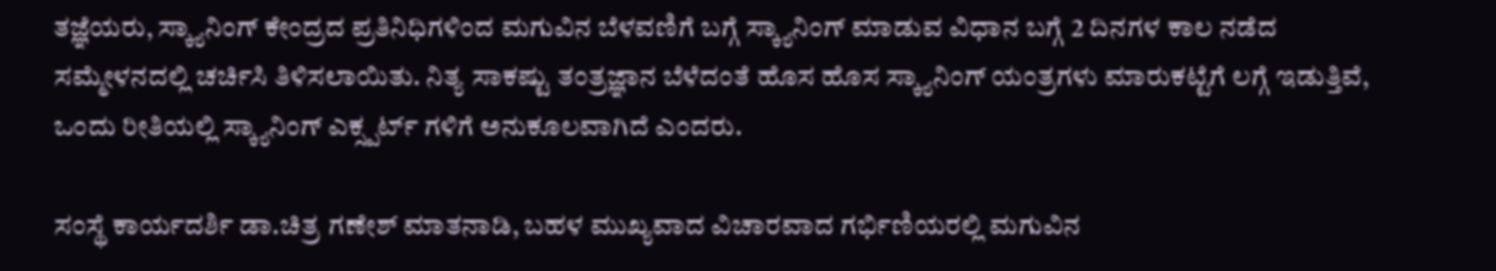ತಜ್ಞೆಯರು, ಸ್ಕ್ಯಾನಿಂಗ್ ಕೇಂದ್ರದ ಪ್ರತಿನಿಧಿಗಳಿಂದ ಮಗುವಿನ ಬೆಳವಣಿಗೆ ಬಗ್ಗೆ ಸ್ಕ್ಯಾನಿಂಗ್ ಮಾಡುವ ವಿಧಾನ ಬಗ್ಗೆ 2 ದಿನಗಳ ಕಾಲ ನಡೆದ ಸಮ್ಮೇಳನದಲ್ಲಿ ಚರ್ಚಿಸಿ ತಿಳಿಸಲಾಯಿತು. ನಿತ್ಯ ಸಾಕಷ್ಟು ತಂತ್ರಜ್ಞಾನ ಬೆಳೆದಂತೆ ಹೊಸ ಹೊಸ ಸ್ಕ್ಯಾನಿಂಗ್ ಯಂತ್ರಗಳು ಮಾರುಕಟ್ಟೆಗೆ ಲಗ್ಗೆ ಇಡುತ್ತಿವೆ, ಒಂದು ರೀತಿಯಲ್ಲಿ ಸ್ಕ್ಯಾನಿಂಗ್ ಎಕ್ಸ್ಪರ್ಟ್ ಗಳಿಗೆ ಅನುಕೂಲವಾಗಿದೆ ಎಂದರು.

ಸಂಸ್ಥೆ ಕಾರ್ಯದರ್ಶಿ ಡಾ.ಚಿತ್ರ ಗಣೇಶ್ ಮಾತನಾಡಿ, ಬಹಳ ಮುಖ್ಯವಾದ ವಿಚಾರವಾದ ಗರ್ಭಿಣಿಯರಲ್ಲಿ ಮಗುವಿನ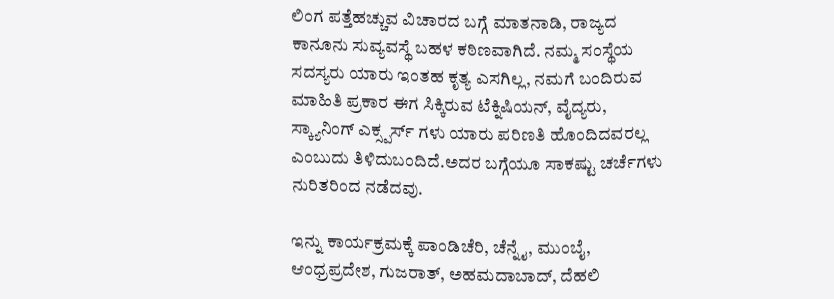ಲಿಂಗ ಪತ್ತೆಹಚ್ಚುವ ವಿಚಾರದ ಬಗ್ಗೆ ಮಾತನಾಡಿ, ರಾಜ್ಯದ ಕಾನೂನು ಸುವ್ಯವಸ್ಥೆ ಬಹಳ ಕಠಿಣವಾಗಿದೆ. ನಮ್ಮ ಸಂಸ್ಥೆಯ ಸದಸ್ಯರು ಯಾರು ಇಂತಹ ಕೃತ್ಯ ಎಸಗಿಲ್ಲ, ನಮಗೆ ಬಂದಿರುವ ಮಾಹಿತಿ ಪ್ರಕಾರ ಈಗ ಸಿಕ್ಕಿರುವ ಟೆಕ್ನಿಷಿಯನ್, ವೈದ್ಯರು, ಸ್ಕ್ಯಾನಿಂಗ್ ಎಕ್ಸ್ಪರ್ಸ್ ಗಳು ಯಾರು ಪರಿಣತಿ ಹೊಂದಿದವರಲ್ಲ ಎಂಬುದು ತಿಳಿದುಬಂದಿದೆ.ಅದರ ಬಗ್ಗೆಯೂ ಸಾಕಷ್ಟು ಚರ್ಚೆಗಳು ನುರಿತರಿಂದ ನಡೆದವು.

ಇನ್ನು ಕಾರ್ಯಕ್ರಮಕ್ಕೆ ಪಾಂಡಿಚೆರಿ, ಚೆನ್ನೈ, ಮುಂಬೈ, ಆಂಧ್ರಪ್ರದೇಶ, ಗುಜರಾತ್, ಅಹಮದಾಬಾದ್, ದೆಹಲಿ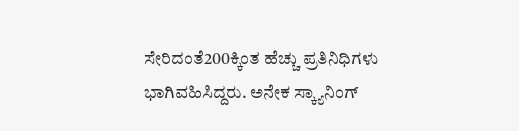ಸೇರಿದಂತೆ200ಕ್ಕಿಂತ ಹೆಚ್ಚು ಪ್ರತಿನಿಧಿಗಳು ಭಾಗಿವಹಿಸಿದ್ದರು. ಅನೇಕ ಸ್ಕ್ಯಾನಿಂಗ್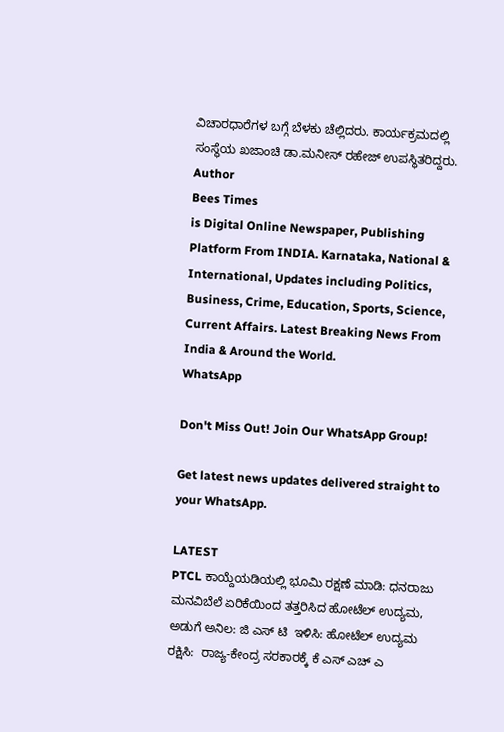ವಿಚಾರಧಾರೆಗಳ ಬಗ್ಗೆ ಬೆಳಕು ಚೆಲ್ಲಿದರು. ಕಾರ್ಯಕ್ರಮದಲ್ಲಿ ಸಂಸ್ಥೆಯ ಖಜಾಂಚಿ ಡಾ.ಮನೀಸ್ ರಹೇಜ್ ಉಪಸ್ಥಿತರಿದ್ದರು.
Author
Bees Times
is Digital Online Newspaper, Publishing Platform From INDIA. Karnataka, National & International, Updates including Politics, Business, Crime, Education, Sports, Science, Current Affairs. Latest Breaking News From India & Around the World.
WhatsApp

Don't Miss Out! Join Our WhatsApp Group!

Get latest news updates delivered straight to your WhatsApp.

LATEST
PTCL ಕಾಯ್ದೆಯಡಿಯಲ್ಲಿ ಭೂಮಿ ರಕ್ಷಣೆ ಮಾಡಿ: ಧನರಾಜು ಮನವಿಬೆಲೆ ಏರಿಕೆಯಿಂದ ತತ್ತರಿಸಿದ ಹೋಟೆಲ್ ಉದ್ಯಮ, ಅಡುಗೆ ಅನಿಲ: ಜಿ ಎಸ್ ಟಿ  ಇಳಿಸಿ: ಹೋಟೆಲ್ ಉದ್ಯಮ ರಕ್ಷಿಸಿ:  ರಾಜ್ಯ-ಕೇಂದ್ರ ಸರಕಾರಕ್ಕೆ ಕೆ ಎಸ್ ಎಚ್ ಎ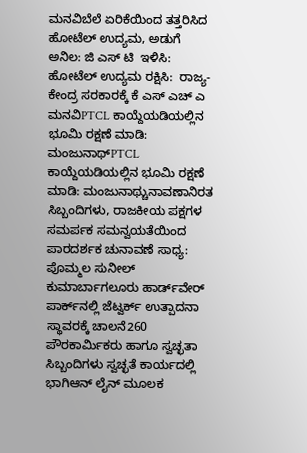ಮನವಿಬೆಲೆ ಏರಿಕೆಯಿಂದ ತತ್ತರಿಸಿದ ಹೋಟೆಲ್ ಉದ್ಯಮ, ಅಡುಗೆ ಅನಿಲ: ಜಿ ಎಸ್ ಟಿ  ಇಳಿಸಿ: ಹೋಟೆಲ್ ಉದ್ಯಮ ರಕ್ಷಿಸಿ:  ರಾಜ್ಯ-ಕೇಂದ್ರ ಸರಕಾರಕ್ಕೆ ಕೆ ಎಸ್ ಎಚ್ ಎ ಮನವಿPTCL ಕಾಯ್ದೆಯಡಿಯಲ್ಲಿನ ಭೂಮಿ ರಕ್ಷಣೆ ಮಾಡಿ: ಮಂಜುನಾಥ್PTCL ಕಾಯ್ದೆಯಡಿಯಲ್ಲಿನ ಭೂಮಿ ರಕ್ಷಣೆ ಮಾಡಿ: ಮಂಜುನಾಥ್ಚುನಾವಣಾನಿರತ ಸಿಬ್ಬಂದಿಗಳು, ರಾಜಕೀಯ ಪಕ್ಷಗಳ ಸಮರ್ಪಕ ಸಮನ್ವಯತೆಯಿಂದ ಪಾರದರ್ಶಕ ಚುನಾವಣೆ ಸಾಧ್ಯ: ಪೊಮ್ಮಲ ಸುನೀಲ್ ಕುಮಾರ್ಬಾಗಲೂರು ಹಾರ್ಡ್‌ವೇರ್ ಪಾರ್ಕ್‌ನಲ್ಲಿ ಜೆಟ್ವರ್ಕ್ ಉತ್ಪಾದನಾ ಸ್ಥಾವರಕ್ಕೆ ಚಾಲನೆ260 ಪೌರಕಾರ್ಮಿಕರು ಹಾಗೂ ಸ್ವಚ್ಛತಾ ಸಿಬ್ಬಂದಿಗಳು ಸ್ವಚ್ಛತೆ ಕಾರ್ಯದಲ್ಲಿ ಭಾಗಿಆನ್ ಲೈನ್ ಮೂಲಕ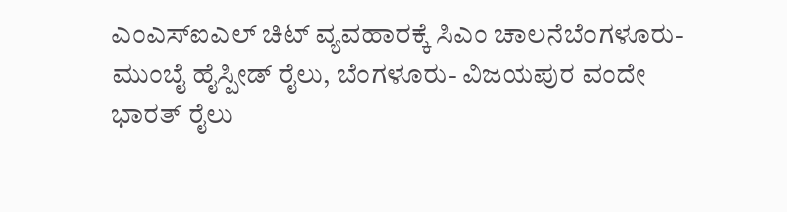ಎಂಎಸ್ಐಎಲ್ ಚಿಟ್ ವ್ಯವಹಾರಕ್ಕೆ ಸಿಎಂ ಚಾಲನೆಬೆಂಗಳೂರು-ಮುಂಬೈ ಹೈಸ್ಪೀಡ್ ರೈಲು, ಬೆಂಗಳೂರು- ವಿಜಯಪುರ ವಂದೇ ಭಾರತ್ ರೈಲು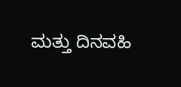ಮತ್ತು ದಿನವಹಿ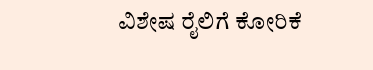ವಿಶೇಷ ರೈಲಿಗೆ ಕೋರಿಕೆ